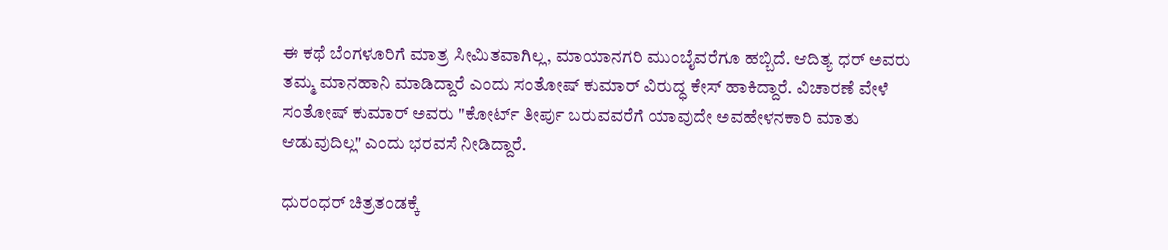ಈ ಕಥೆ ಬೆಂಗಳೂರಿಗೆ ಮಾತ್ರ ಸೀಮಿತವಾಗಿಲ್ಲ, ಮಾಯಾನಗರಿ ಮುಂಬೈವರೆಗೂ ಹಬ್ಬಿದೆ. ಆದಿತ್ಯ ಧರ್ ಅವರು ತಮ್ಮ ಮಾನಹಾನಿ ಮಾಡಿದ್ದಾರೆ ಎಂದು ಸಂತೋಷ್ ಕುಮಾರ್ ವಿರುದ್ಧ ಕೇಸ್ ಹಾಕಿದ್ದಾರೆ. ವಿಚಾರಣೆ ವೇಳೆ ಸಂತೋಷ್ ಕುಮಾರ್ ಅವರು "ಕೋರ್ಟ್ ತೀರ್ಪು ಬರುವವರೆಗೆ ಯಾವುದೇ ಅವಹೇಳನಕಾರಿ ಮಾತು ಆಡುವುದಿಲ್ಲ" ಎಂದು ಭರವಸೆ ನೀಡಿದ್ದಾರೆ.

ಧುರಂಧರ್‌ ಚಿತ್ರತಂಡಕ್ಕೆ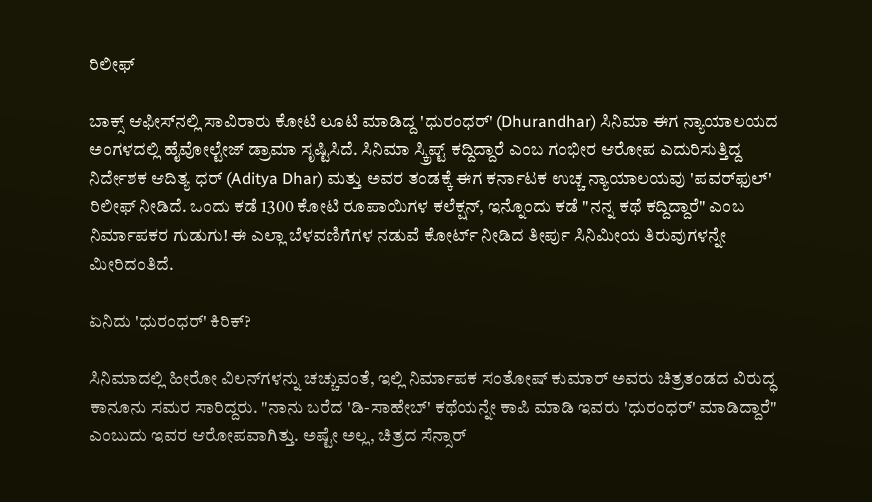ರಿಲೀಫ್

ಬಾಕ್ಸ್ ಆಫೀಸ್‌ನಲ್ಲಿ ಸಾವಿರಾರು ಕೋಟಿ ಲೂಟಿ ಮಾಡಿದ್ದ 'ಧುರಂಧರ್' (Dhurandhar) ಸಿನಿಮಾ ಈಗ ನ್ಯಾಯಾಲಯದ ಅಂಗಳದಲ್ಲಿ ಹೈವೋಲ್ಟೇಜ್ ಡ್ರಾಮಾ ಸೃಷ್ಟಿಸಿದೆ. ಸಿನಿಮಾ ಸ್ಕ್ರಿಪ್ಟ್ ಕದ್ದಿದ್ದಾರೆ ಎಂಬ ಗಂಭೀರ ಆರೋಪ ಎದುರಿಸುತ್ತಿದ್ದ ನಿರ್ದೇಶಕ ಆದಿತ್ಯ ಧರ್ (Aditya Dhar) ಮತ್ತು ಅವರ ತಂಡಕ್ಕೆ ಈಗ ಕರ್ನಾಟಕ ಉಚ್ಚ ನ್ಯಾಯಾಲಯವು 'ಪವರ್‌ಫುಲ್' ರಿಲೀಫ್ ನೀಡಿದೆ. ಒಂದು ಕಡೆ 1300 ಕೋಟಿ ರೂಪಾಯಿಗಳ ಕಲೆಕ್ಷನ್, ಇನ್ನೊಂದು ಕಡೆ "ನನ್ನ ಕಥೆ ಕದ್ದಿದ್ದಾರೆ" ಎಂಬ ನಿರ್ಮಾಪಕರ ಗುಡುಗು! ಈ ಎಲ್ಲಾ ಬೆಳವಣಿಗೆಗಳ ನಡುವೆ ಕೋರ್ಟ್ ನೀಡಿದ ತೀರ್ಪು ಸಿನಿಮೀಯ ತಿರುವುಗಳನ್ನೇ ಮೀರಿದಂತಿದೆ.

ಏನಿದು 'ಧುರಂಧರ್' ಕಿರಿಕ್?

ಸಿನಿಮಾದಲ್ಲಿ ಹೀರೋ ವಿಲನ್‌ಗಳನ್ನು ಚಚ್ಚುವಂತೆ, ಇಲ್ಲಿ ನಿರ್ಮಾಪಕ ಸಂತೋಷ್ ಕುಮಾರ್ ಅವರು ಚಿತ್ರತಂಡದ ವಿರುದ್ಧ ಕಾನೂನು ಸಮರ ಸಾರಿದ್ದರು. "ನಾನು ಬರೆದ 'ಡಿ-ಸಾಹೇಬ್' ಕಥೆಯನ್ನೇ ಕಾಪಿ ಮಾಡಿ ಇವರು 'ಧುರಂಧರ್' ಮಾಡಿದ್ದಾರೆ" ಎಂಬುದು ಇವರ ಆರೋಪವಾಗಿತ್ತು. ಅಷ್ಟೇ ಅಲ್ಲ, ಚಿತ್ರದ ಸೆನ್ಸಾರ್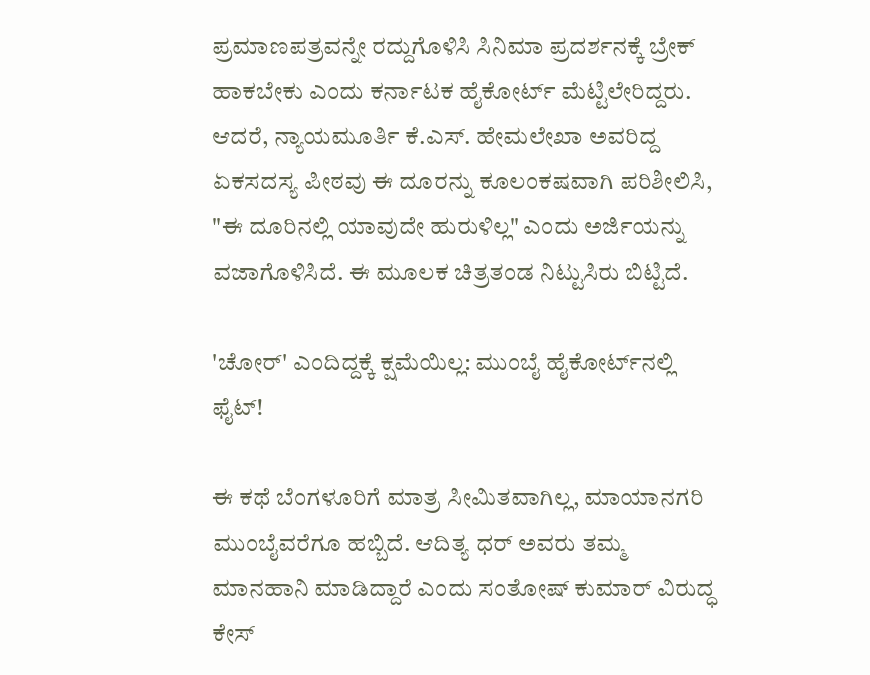ಪ್ರಮಾಣಪತ್ರವನ್ನೇ ರದ್ದುಗೊಳಿಸಿ ಸಿನಿಮಾ ಪ್ರದರ್ಶನಕ್ಕೆ ಬ್ರೇಕ್ ಹಾಕಬೇಕು ಎಂದು ಕರ್ನಾಟಕ ಹೈಕೋರ್ಟ್ ಮೆಟ್ಟಿಲೇರಿದ್ದರು. ಆದರೆ, ನ್ಯಾಯಮೂರ್ತಿ ಕೆ.ಎಸ್. ಹೇಮಲೇಖಾ ಅವರಿದ್ದ ಏಕಸದಸ್ಯ ಪೀಠವು ಈ ದೂರನ್ನು ಕೂಲಂಕಷವಾಗಿ ಪರಿಶೀಲಿಸಿ, "ಈ ದೂರಿನಲ್ಲಿ ಯಾವುದೇ ಹುರುಳಿಲ್ಲ" ಎಂದು ಅರ್ಜಿಯನ್ನು ವಜಾಗೊಳಿಸಿದೆ. ಈ ಮೂಲಕ ಚಿತ್ರತಂಡ ನಿಟ್ಟುಸಿರು ಬಿಟ್ಟಿದೆ.

'ಚೋರ್' ಎಂದಿದ್ದಕ್ಕೆ ಕ್ಷಮೆಯಿಲ್ಲ: ಮುಂಬೈ ಹೈಕೋರ್ಟ್‌ನಲ್ಲಿ ಫೈಟ್!

ಈ ಕಥೆ ಬೆಂಗಳೂರಿಗೆ ಮಾತ್ರ ಸೀಮಿತವಾಗಿಲ್ಲ, ಮಾಯಾನಗರಿ ಮುಂಬೈವರೆಗೂ ಹಬ್ಬಿದೆ. ಆದಿತ್ಯ ಧರ್ ಅವರು ತಮ್ಮ ಮಾನಹಾನಿ ಮಾಡಿದ್ದಾರೆ ಎಂದು ಸಂತೋಷ್ ಕುಮಾರ್ ವಿರುದ್ಧ ಕೇಸ್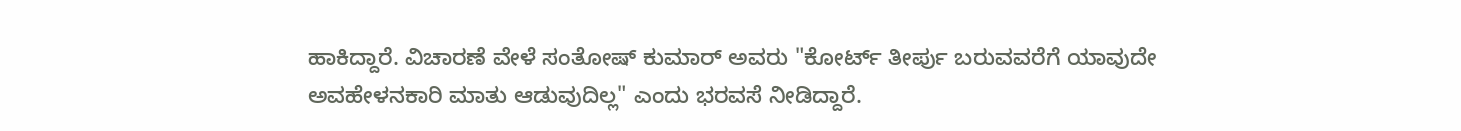ಹಾಕಿದ್ದಾರೆ. ವಿಚಾರಣೆ ವೇಳೆ ಸಂತೋಷ್ ಕುಮಾರ್ ಅವರು "ಕೋರ್ಟ್ ತೀರ್ಪು ಬರುವವರೆಗೆ ಯಾವುದೇ ಅವಹೇಳನಕಾರಿ ಮಾತು ಆಡುವುದಿಲ್ಲ" ಎಂದು ಭರವಸೆ ನೀಡಿದ್ದಾರೆ.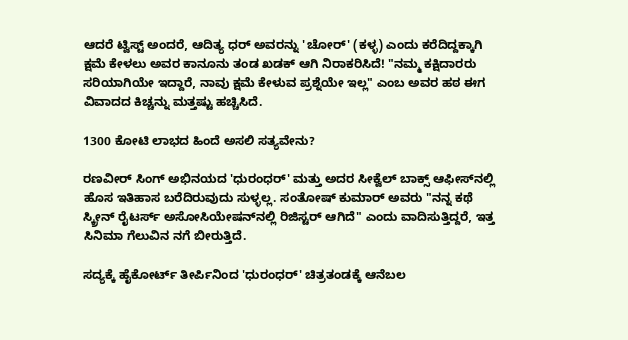ಆದರೆ ಟ್ವಿಸ್ಟ್ ಅಂದರೆ, ಆದಿತ್ಯ ಧರ್ ಅವರನ್ನು 'ಚೋರ್' (ಕಳ್ಳ) ಎಂದು ಕರೆದಿದ್ದಕ್ಕಾಗಿ ಕ್ಷಮೆ ಕೇಳಲು ಅವರ ಕಾನೂನು ತಂಡ ಖಡಕ್ ಆಗಿ ನಿರಾಕರಿಸಿದೆ! "ನಮ್ಮ ಕಕ್ಷಿದಾರರು ಸರಿಯಾಗಿಯೇ ಇದ್ದಾರೆ, ನಾವು ಕ್ಷಮೆ ಕೇಳುವ ಪ್ರಶ್ನೆಯೇ ಇಲ್ಲ" ಎಂಬ ಅವರ ಹಠ ಈಗ ವಿವಾದದ ಕಿಚ್ಚನ್ನು ಮತ್ತಷ್ಟು ಹಚ್ಚಿಸಿದೆ.

1300 ಕೋಟಿ ಲಾಭದ ಹಿಂದೆ ಅಸಲಿ ಸತ್ಯವೇನು?

ರಣವೀರ್ ಸಿಂಗ್ ಅಭಿನಯದ 'ಧುರಂಧರ್' ಮತ್ತು ಅದರ ಸೀಕ್ವೆಲ್ ಬಾಕ್ಸ್ ಆಫೀಸ್‌ನಲ್ಲಿ ಹೊಸ ಇತಿಹಾಸ ಬರೆದಿರುವುದು ಸುಳ್ಳಲ್ಲ. ಸಂತೋಷ್ ಕುಮಾರ್ ಅವರು "ನನ್ನ ಕಥೆ ಸ್ಕ್ರೀನ್ ರೈಟರ್ಸ್ ಅಸೋಸಿಯೇಷನ್‌ನಲ್ಲಿ ರಿಜಿಸ್ಟರ್ ಆಗಿದೆ" ಎಂದು ವಾದಿಸುತ್ತಿದ್ದರೆ, ಇತ್ತ ಸಿನಿಮಾ ಗೆಲುವಿನ ನಗೆ ಬೀರುತ್ತಿದೆ.

ಸದ್ಯಕ್ಕೆ ಹೈಕೋರ್ಟ್ ತೀರ್ಪಿನಿಂದ 'ಧುರಂಧರ್' ಚಿತ್ರತಂಡಕ್ಕೆ ಆನೆಬಲ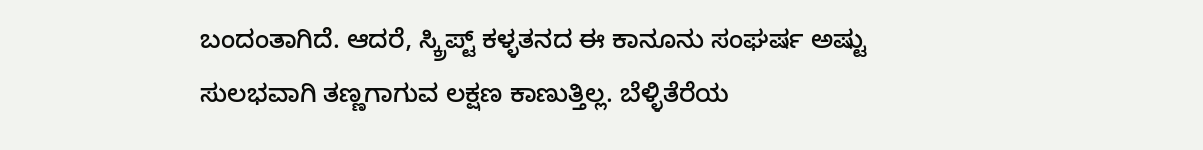ಬಂದಂತಾಗಿದೆ. ಆದರೆ, ಸ್ಕ್ರಿಪ್ಟ್ ಕಳ್ಳತನದ ಈ ಕಾನೂನು ಸಂಘರ್ಷ ಅಷ್ಟು ಸುಲಭವಾಗಿ ತಣ್ಣಗಾಗುವ ಲಕ್ಷಣ ಕಾಣುತ್ತಿಲ್ಲ. ಬೆಳ್ಳಿತೆರೆಯ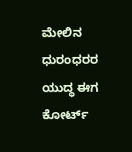ಮೇಲಿನ ಧುರಂಧರರ ಯುದ್ಧ ಈಗ ಕೋರ್ಟ್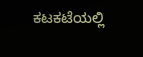ಕಟಕಟೆಯಲ್ಲಿ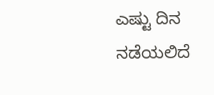ಎಷ್ಟು ದಿನ ನಡೆಯಲಿದೆ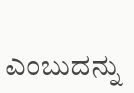ಎಂಬುದನ್ನು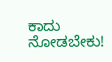ಕಾದು ನೋಡಬೇಕು!